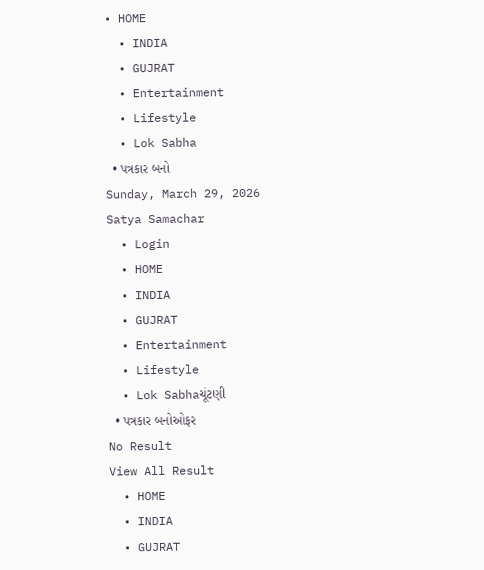• HOME
  • INDIA
  • GUJRAT
  • Entertainment
  • Lifestyle
  • Lok Sabha
  • પત્રકાર બનો
Sunday, March 29, 2026
Satya Samachar
  • Login
  • HOME
  • INDIA
  • GUJRAT
  • Entertainment
  • Lifestyle
  • Lok Sabhaચૂંટણી
  • પત્રકાર બનોઓફર
No Result
View All Result
  • HOME
  • INDIA
  • GUJRAT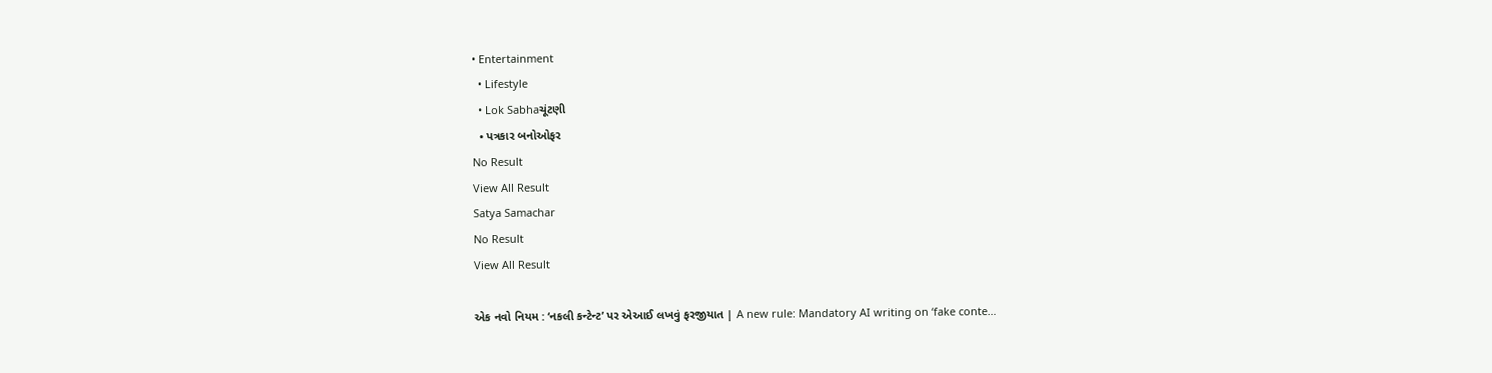• Entertainment
  • Lifestyle
  • Lok Sabhaચૂંટણી
  • પત્રકાર બનોઓફર
No Result
View All Result
Satya Samachar
No Result
View All Result

એક નવો નિયમ : ‘નકલી કન્ટેન્ટ’ પર એઆઈ લખવું ફરજીયાત | A new rule: Mandatory AI writing on ‘fake conte…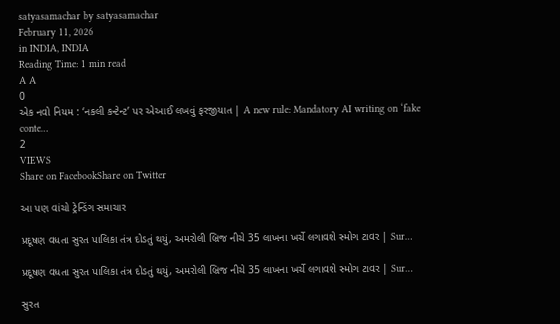satyasamachar by satyasamachar
February 11, 2026
in INDIA, INDIA
Reading Time: 1 min read
A A
0
એક નવો નિયમ : ‘નકલી કન્ટેન્ટ’ પર એઆઈ લખવું ફરજીયાત | A new rule: Mandatory AI writing on ‘fake conte…
2
VIEWS
Share on FacebookShare on Twitter

આ પણ વાંચો ટ્રેન્ડિંગ સમાચાર

પ્રદૂષણ વધતા સુરત પાલિકા તંત્ર દોડતું થયું, અમરોલી બ્રિજ નીચે 35 લાખના ખર્ચે લગાવશે સ્મોગ ટાવર | Sur…

પ્રદૂષણ વધતા સુરત પાલિકા તંત્ર દોડતું થયું, અમરોલી બ્રિજ નીચે 35 લાખના ખર્ચે લગાવશે સ્મોગ ટાવર | Sur…

સુરત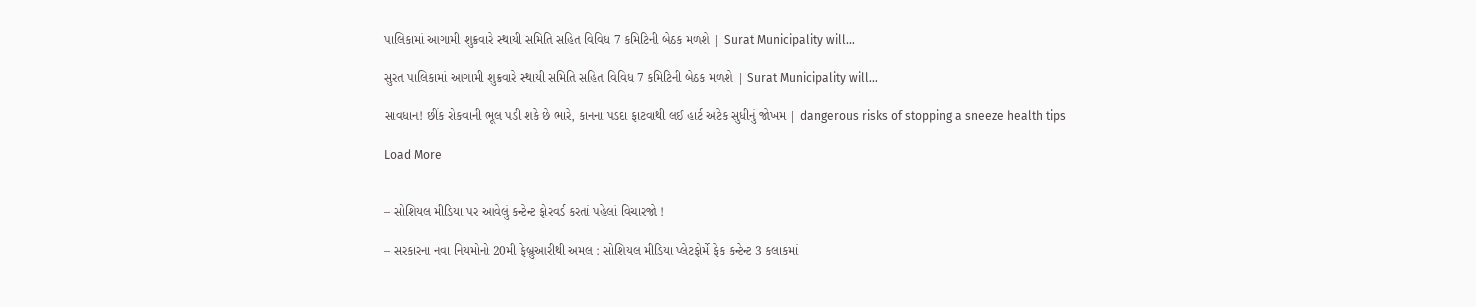પાલિકામાં આગામી શુક્રવારે સ્થાયી સમિતિ સહિત વિવિધ 7 કમિટિની બેઠક મળશે | Surat Municipality will…

સુરત પાલિકામાં આગામી શુક્રવારે સ્થાયી સમિતિ સહિત વિવિધ 7 કમિટિની બેઠક મળશે | Surat Municipality will…

સાવધાન! છીંક રોકવાની ભૂલ પડી શકે છે ભારે, કાનના પડદા ફાટવાથી લઈ હાર્ટ અટેક સુધીનું જોખમ | dangerous risks of stopping a sneeze health tips

Load More


– સોશિયલ મીડિયા પર આવેલું કન્ટેન્ટ ફોરવર્ડ કરતાં પહેલાં વિચારજો !

– સરકારના નવા નિયમોનો 20મી ફેબ્રુઆરીથી અમલ : સોશિયલ મીડિયા પ્લેટફોર્મે ફેક કન્ટેન્ટ 3 કલાકમાં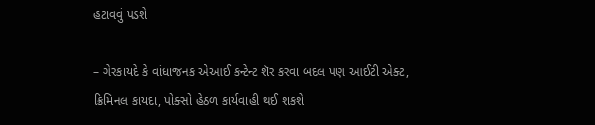હટાવવું પડશે

– ગેરકાયદે કે વાંધાજનક એઆઈ કન્ટેન્ટ શૅર કરવા બદલ પણ આઈટી એક્ટ, ક્રિમિનલ કાયદા, પોક્સો હેઠળ કાર્યવાહી થઈ શકશે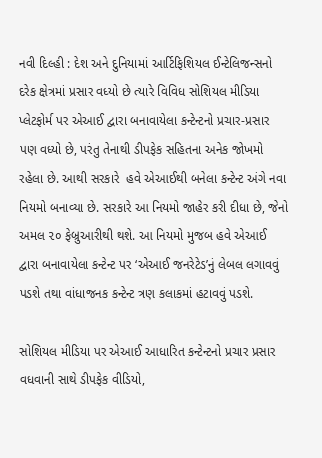નવી દિલ્હી : દેશ અને દુનિયામાં આર્ટિફિશિયલ ઈન્ટેલિજન્સનો દરેક ક્ષેત્રમાં પ્રસાર વધ્યો છે ત્યારે વિવિધ સોશિયલ મીડિયા પ્લેટફોર્મ પર એઆઈ દ્વારા બનાવાયેલા કન્ટેન્ટનો પ્રચાર-પ્રસાર પણ વધ્યો છે, પરંતુ તેનાથી ડીપફેક સહિતના અનેક જોખમો રહેલા છે. આથી સરકારે  હવે એઆઈથી બનેલા કન્ટેન્ટ અંગે નવા નિયમો બનાવ્યા છે. સરકારે આ નિયમો જાહેર કરી દીધા છે, જેનો અમલ ૨૦ ફેબ્રુઆરીથી થશે. આ નિયમો મુજબ હવે એઆઈ દ્વારા બનાવાયેલા કન્ટેન્ટ પર ‘એઆઈ જનરેટેડ’નું લેબલ લગાવવું પડશે તથા વાંધાજનક કન્ટેન્ટ ત્રણ કલાકમાં હટાવવું પડશે.

સોશિયલ મીડિયા પર એઆઈ આધારિત કન્ટેન્ટનો પ્રચાર પ્રસાર વધવાની સાથે ડીપફેક વીડિયો,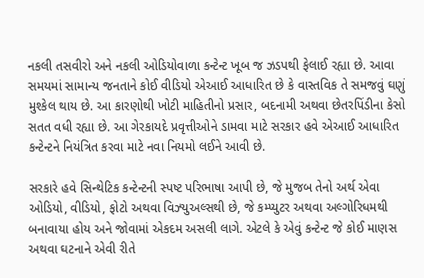નકલી તસવીરો અને નકલી ઓડિયોવાળા કન્ટેન્ટ ખૂબ જ ઝડપથી ફેલાઈ રહ્યા છે. આવા સમયમાં સામાન્ય જનતાને કોઈ વીડિયો એઆઈ આધારિત છે કે વાસ્તવિક તે સમજવું ઘણું મુશ્કેલ થાય છે. આ કારણોથી ખોટી માહિતીનો પ્રસાર, બદનામી અથવા છેતરપિંડીના કેસો સતત વધી રહ્યા છે. આ ગેરકાયદે પ્રવૃત્તીઓને ડામવા માટે સરકાર હવે એઆઈ આધારિત કન્ટેન્ટને નિયંત્રિત કરવા માટે નવા નિયમો લઈને આવી છે.

સરકારે હવે સિન્થેટિક કન્ટેન્ટની સ્પષ્ટ પરિભાષા આપી છે, જે મુજબ તેનો અર્થ એવા ઓડિયો, વીડિયો, ફોટો અથવા વિઝ્યુઅલ્સથી છે, જે કમ્પ્યુટર અથવા અલ્ગોરિધમથી બનાવાયા હોય અને જોવામાં એકદમ અસલી લાગે. એટલે કે એવું કન્ટેન્ટ જે કોઈ માણસ અથવા ઘટનાને એવી રીતે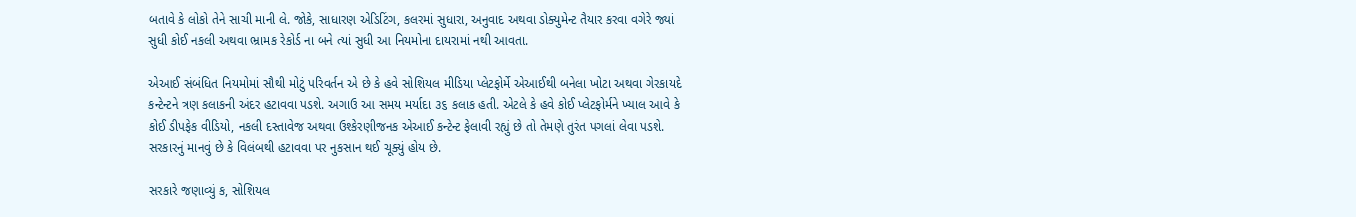બતાવે કે લોકો તેને સાચી માની લે. જોકે, સાધારણ એડિટિંગ, કલરમાં સુધારા, અનુવાદ અથવા ડોક્યુમેન્ટ તૈયાર કરવા વગેરે જ્યાં સુધી કોઈ નકલી અથવા ભ્રામક રેકોર્ડ ના બને ત્યાં સુધી આ નિયમોના દાયરામાં નથી આવતા.

એઆઈ સંબંધિત નિયમોમાં સૌથી મોટું પરિવર્તન એ છે કે હવે સોશિયલ મીડિયા પ્લેટફોર્મે એઆઈથી બનેલા ખોટા અથવા ગેરકાયદે કન્ટેન્ટને ત્રણ કલાકની અંદર હટાવવા પડશે. અગાઉ આ સમય મર્યાદા ૩૬ કલાક હતી. એટલે કે હવે કોઈ પ્લેટફોર્મને ખ્યાલ આવે કે કોઈ ડીપફેક વીડિયો, નકલી દસ્તાવેજ અથવા ઉશ્કેરણીજનક એઆઈ કન્ટેન્ટ ફેલાવી રહ્યું છે તો તેમણે તુરંત પગલાં લેવા પડશે. સરકારનું માનવું છે કે વિલંબથી હટાવવા પર નુકસાન થઈ ચૂક્યું હોય છે.

સરકારે જણાવ્યું ક, સોશિયલ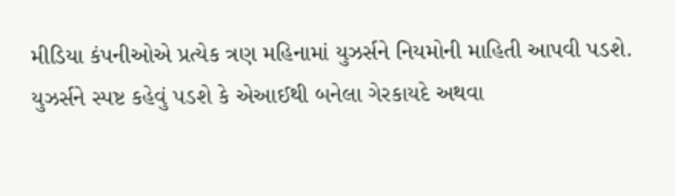મીડિયા કંપનીઓએ પ્રત્યેક ત્રણ મહિનામાં યુઝર્સને નિયમોની માહિતી આપવી પડશે. યુઝર્સને સ્પષ્ટ કહેવું પડશે કે એઆઈથી બનેલા ગેરકાયદે અથવા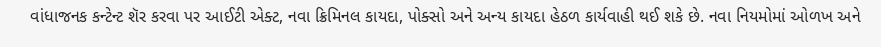વાંધાજનક કન્ટેન્ટ શૅર કરવા પર આઈટી એક્ટ, નવા ક્રિમિનલ કાયદા, પોક્સો અને અન્ય કાયદા હેઠળ કાર્યવાહી થઈ શકે છે. નવા નિયમોમાં ઓળખ અને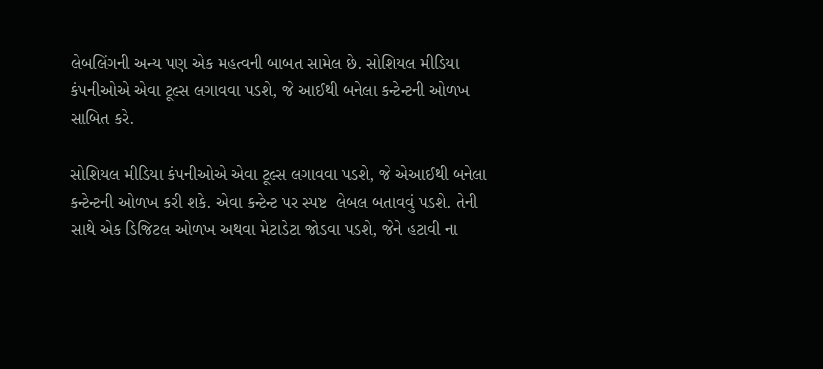લેબલિંગની અન્ય પણ એક મહત્વની બાબત સામેલ છે. સોશિયલ મીડિયા કંપનીઓએ એવા ટૂલ્સ લગાવવા પડશે, જે આઈથી બનેલા કન્ટેન્ટની ઓળખ સાબિત કરે.

સોશિયલ મીડિયા કંપનીઓએ એવા ટૂલ્સ લગાવવા પડશે, જે એઆઈથી બનેલા કન્ટેન્ટની ઓળખ કરી શકે. એવા કન્ટેન્ટ પર સ્પષ્ટ  લેબલ બતાવવું પડશે. તેની સાથે એક ડિજિટલ ઓળખ અથવા મેટાડેટા જોડવા પડશે, જેને હટાવી ના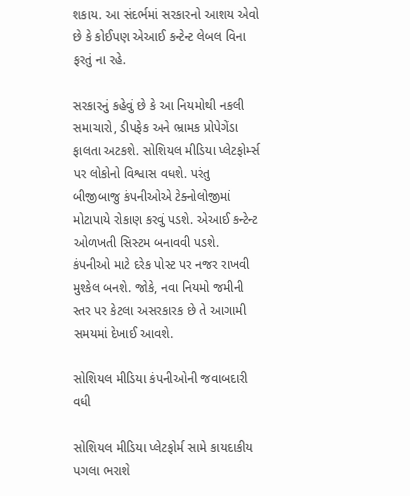શકાય. આ સંદર્ભમાં સરકારનો આશય એવો છે કે કોઈપણ એઆઈ કન્ટેન્ટ લેબલ વિના ફરતું ના રહે.

સરકારનું કહેવું છે કે આ નિયમોથી નકલી સમાચારો, ડીપફેક અને ભ્રામક પ્રોપેગેંડા ફાલતા અટકશે. સોશિયલ મીડિયા પ્લેટફોર્મ્સ પર લોકોનો વિશ્વાસ વધશે. પરંતુ બીજીબાજુ કંપનીઓએ ટેક્નોલોજીમાં મોટાપાયે રોકાણ કરવું પડશે. એઆઈ કન્ટેન્ટ ઓળખતી સિસ્ટમ બનાવવી પડશે. કંપનીઓ માટે દરેક પોસ્ટ પર નજર રાખવી મુશ્કેલ બનશે. જોકે, નવા નિયમો જમીની સ્તર પર કેટલા અસરકારક છે તે આગામી સમયમાં દેખાઈ આવશે.

સોશિયલ મીડિયા કંપનીઓની જવાબદારી વધી

સોશિયલ મીડિયા પ્લેટફોર્મ સામે કાયદાકીય પગલા ભરાશે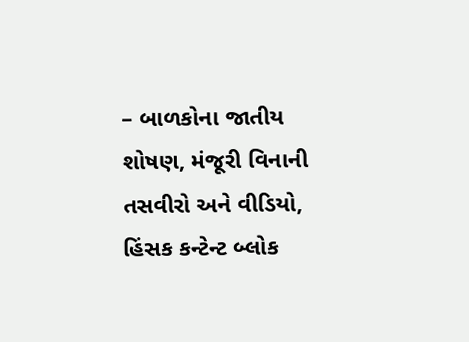– બાળકોના જાતીય શોષણ, મંજૂરી વિનાની તસવીરો અને વીડિયો, હિંસક કન્ટેન્ટ બ્લોક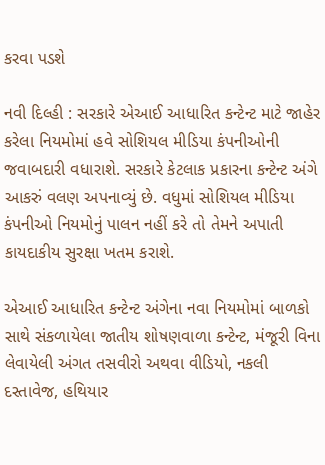કરવા પડશે

નવી દિલ્હી : સરકારે એઆઈ આધારિત કન્ટેન્ટ માટે જાહેર કરેલા નિયમોમાં હવે સોશિયલ મીડિયા કંપનીઓની જવાબદારી વધારાશે. સરકારે કેટલાક પ્રકારના કન્ટેન્ટ અંગે આકરું વલણ અપનાવ્યું છે. વધુમાં સોશિયલ મીડિયા કંપનીઓ નિયમોનું પાલન નહીં કરે તો તેમને અપાતી કાયદાકીય સુરક્ષા ખતમ કરાશે.

એઆઈ આધારિત કન્ટેન્ટ અંગેના નવા નિયમોમાં બાળકો સાથે સંકળાયેલા જાતીય શોષણવાળા કન્ટેન્ટ, મંજૂરી વિના લેવાયેલી અંગત તસવીરો અથવા વીડિયો, નકલી દસ્તાવેજ, હથિયાર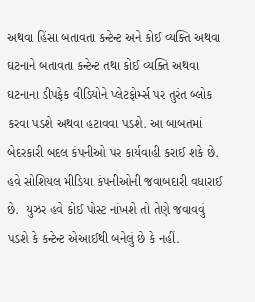અથવા હિંસા બતાવતા કન્ટેન્ટ અને કોઈ વ્યક્તિ અથવા ઘટનાને બતાવતા કન્ટેન્ટ તથા કોઈ વ્યક્તિ અથવા ઘટનાના ડીપફેક વીડિયોને પ્લેટફોર્મ્સ પર તુરંત બ્લોક કરવા પડશે અથવા હટાવવા પડશે. આ બાબતમાં બેદરકારી બદલ કંપનીઓ પર કાર્યવાહી કરાઈ શકે છે. હવે સોશિયલ મીડિયા કંપનીઓની જવાબદારી વધારાઈ છે.  યુઝર હવે કોઈ પોસ્ટ નાંખશે તો તેણે જવાવવું પડશે કે કન્ટેન્ટ એઆઈથી બનેલું છે કે નહીં.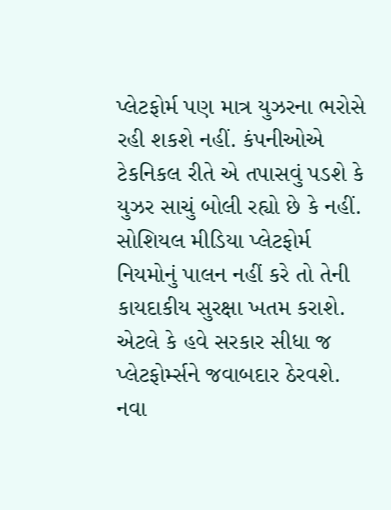પ્લેટફોર્મ પણ માત્ર યુઝરના ભરોસે રહી શકશે નહીં. કંપનીઓએ ટેકનિકલ રીતે એ તપાસવું પડશે કે યુઝર સાચું બોલી રહ્યો છે કે નહીં. સોશિયલ મીડિયા પ્લેટફોર્મ નિયમોનું પાલન નહીં કરે તો તેની કાયદાકીય સુરક્ષા ખતમ કરાશે. એટલે કે હવે સરકાર સીધા જ પ્લેટફોર્મ્સને જવાબદાર ઠેરવશે. નવા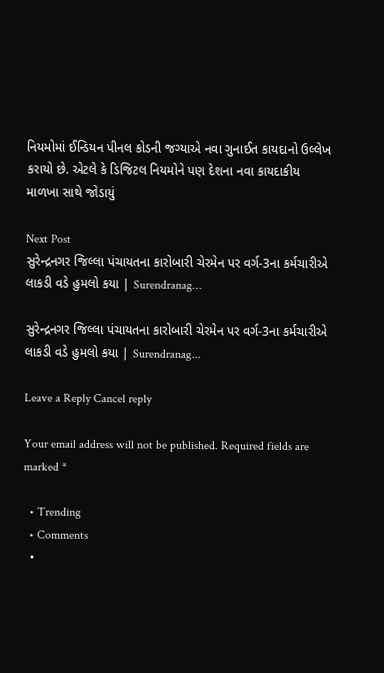નિયમોમાં ઈન્ડિયન પીનલ કોડની જગ્યાએ નવા ગુનાઈત કાયદાનો ઉલ્લેખ કરાયો છે. એટલે કે ડિજિટલ નિયમોને પણ દેશના નવા કાયદાકીય માળખા સાથે જોડાયું

Next Post
સુરેન્દ્રનગર જિલ્લા પંચાયતના કારોબારી ચેરમેન પર વર્ગ-3ના કર્મચારીએ લાકડી વડે હુમલો કયા | Surendranag…

સુરેન્દ્રનગર જિલ્લા પંચાયતના કારોબારી ચેરમેન પર વર્ગ-3ના કર્મચારીએ લાકડી વડે હુમલો કયા | Surendranag...

Leave a Reply Cancel reply

Your email address will not be published. Required fields are marked *

  • Trending
  • Comments
  •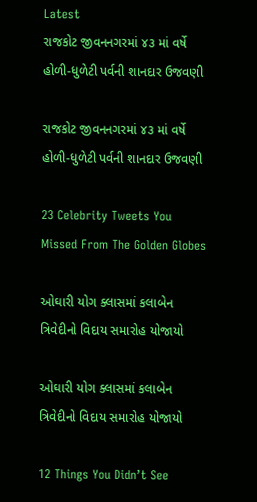Latest
રાજકોટ જીવનનગરમાં ૪૩ માં વર્ષે હોળી-ધુળેટી પર્વની શાનદાર ઉજવણી

રાજકોટ જીવનનગરમાં ૪૩ માં વર્ષે હોળી-ધુળેટી પર્વની શાનદાર ઉજવણી

23 Celebrity Tweets You Missed From The Golden Globes

ઓઘારી યોગ ક્લાસમાં કલાબેન ત્રિવેદીનો વિદાય સમારોહ યોજાયો

ઓઘારી યોગ ક્લાસમાં કલાબેન ત્રિવેદીનો વિદાય સમારોહ યોજાયો

12 Things You Didn’t See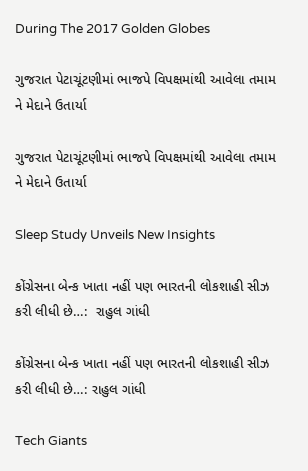During The 2017 Golden Globes

ગુજરાત પેટાચૂંટણીમાં ભાજપે વિપક્ષમાંથી આવેલા તમામ ને મેદાને ઉતાર્યા

ગુજરાત પેટાચૂંટણીમાં ભાજપે વિપક્ષમાંથી આવેલા તમામ ને મેદાને ઉતાર્યા

Sleep Study Unveils New Insights

કોંગ્રેસના બેન્ક ખાતા નહીં પણ ભારતની લોકશાહી સીઝ કરી લીધી છે…:  રાહુલ ગાંધી

કોંગ્રેસના બેન્ક ખાતા નહીં પણ ભારતની લોકશાહી સીઝ કરી લીધી છે…: રાહુલ ગાંધી

Tech Giants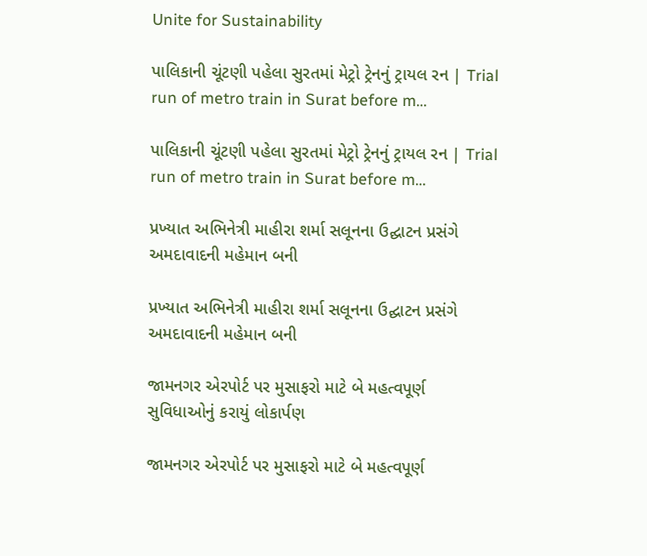Unite for Sustainability

પાલિકાની ચૂંટણી પહેલા સુરતમાં મેટ્રો ટ્રેનનું ટ્રાયલ રન | Trial run of metro train in Surat before m…

પાલિકાની ચૂંટણી પહેલા સુરતમાં મેટ્રો ટ્રેનનું ટ્રાયલ રન | Trial run of metro train in Surat before m…

પ્રખ્યાત અભિનેત્રી માહીરા શર્મા સલૂનના ઉદ્ઘાટન પ્રસંગે અમદાવાદની મહેમાન બની

પ્રખ્યાત અભિનેત્રી માહીરા શર્મા સલૂનના ઉદ્ઘાટન પ્રસંગે અમદાવાદની મહેમાન બની

જામનગર એરપોર્ટ પર મુસાફરો માટે બે મહત્વપૂર્ણ સુવિધાઓનું કરાયું લોકાર્પણ

જામનગર એરપોર્ટ પર મુસાફરો માટે બે મહત્વપૂર્ણ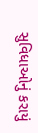સુવિધાઓનું કરાયું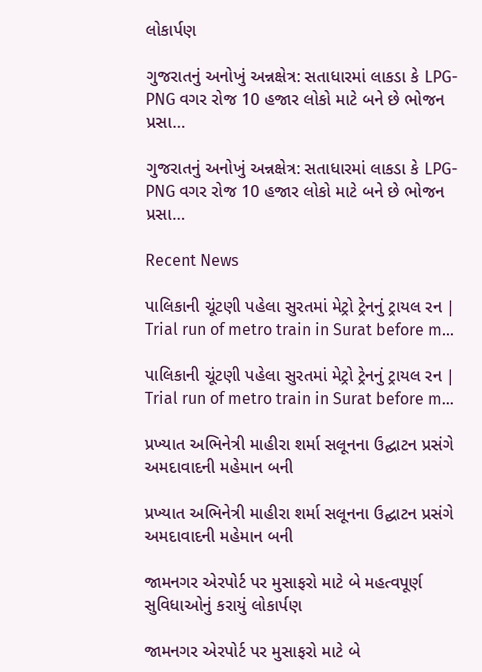લોકાર્પણ

ગુજરાતનું અનોખું અન્નક્ષેત્ર: સતાધારમાં લાકડા કે LPG-PNG વગર રોજ 10 હજાર લોકો માટે બને છે ભોજન પ્રસા…

ગુજરાતનું અનોખું અન્નક્ષેત્ર: સતાધારમાં લાકડા કે LPG-PNG વગર રોજ 10 હજાર લોકો માટે બને છે ભોજન પ્રસા…

Recent News

પાલિકાની ચૂંટણી પહેલા સુરતમાં મેટ્રો ટ્રેનનું ટ્રાયલ રન | Trial run of metro train in Surat before m…

પાલિકાની ચૂંટણી પહેલા સુરતમાં મેટ્રો ટ્રેનનું ટ્રાયલ રન | Trial run of metro train in Surat before m…

પ્રખ્યાત અભિનેત્રી માહીરા શર્મા સલૂનના ઉદ્ઘાટન પ્રસંગે અમદાવાદની મહેમાન બની

પ્રખ્યાત અભિનેત્રી માહીરા શર્મા સલૂનના ઉદ્ઘાટન પ્રસંગે અમદાવાદની મહેમાન બની

જામનગર એરપોર્ટ પર મુસાફરો માટે બે મહત્વપૂર્ણ સુવિધાઓનું કરાયું લોકાર્પણ

જામનગર એરપોર્ટ પર મુસાફરો માટે બે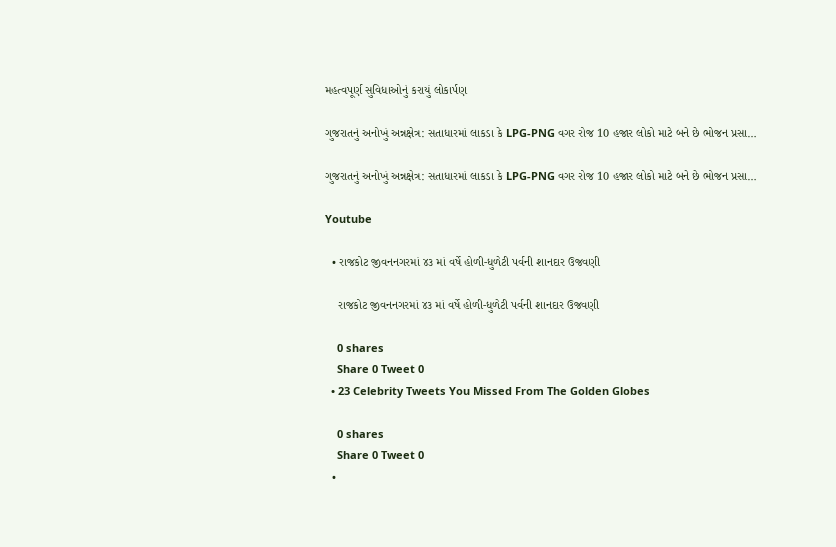મહત્વપૂર્ણ સુવિધાઓનું કરાયું લોકાર્પણ

ગુજરાતનું અનોખું અન્નક્ષેત્ર: સતાધારમાં લાકડા કે LPG-PNG વગર રોજ 10 હજાર લોકો માટે બને છે ભોજન પ્રસા…

ગુજરાતનું અનોખું અન્નક્ષેત્ર: સતાધારમાં લાકડા કે LPG-PNG વગર રોજ 10 હજાર લોકો માટે બને છે ભોજન પ્રસા…

Youtube

  • રાજકોટ જીવનનગરમાં ૪૩ માં વર્ષે હોળી-ધુળેટી પર્વની શાનદાર ઉજવણી

    રાજકોટ જીવનનગરમાં ૪૩ માં વર્ષે હોળી-ધુળેટી પર્વની શાનદાર ઉજવણી

    0 shares
    Share 0 Tweet 0
  • 23 Celebrity Tweets You Missed From The Golden Globes

    0 shares
    Share 0 Tweet 0
  •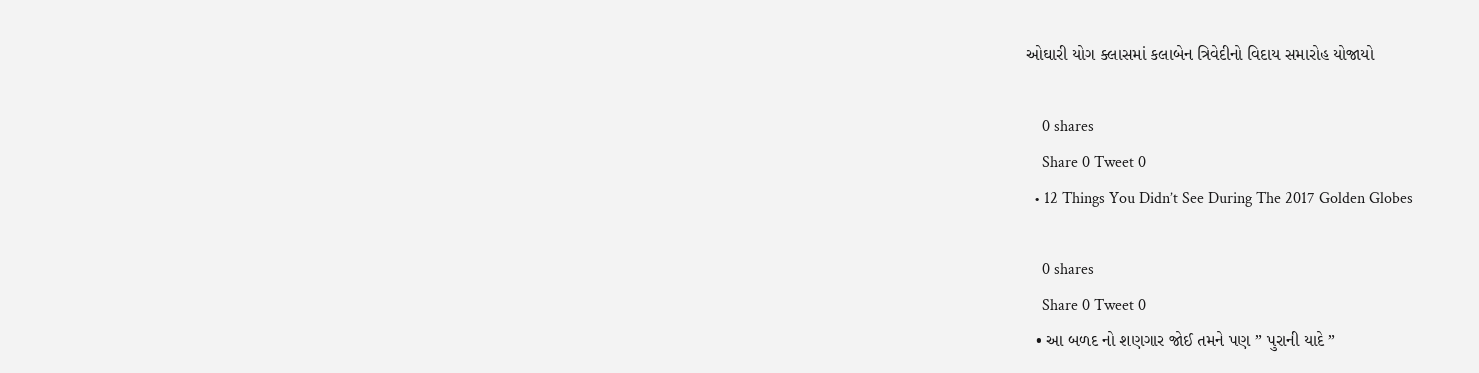ઓઘારી યોગ ક્લાસમાં કલાબેન ત્રિવેદીનો વિદાય સમારોહ યોજાયો

    0 shares
    Share 0 Tweet 0
  • 12 Things You Didn’t See During The 2017 Golden Globes

    0 shares
    Share 0 Tweet 0
  • આ બળદ નો શણગાર જોઈ તમને પણ ” પુરાની યાદે ”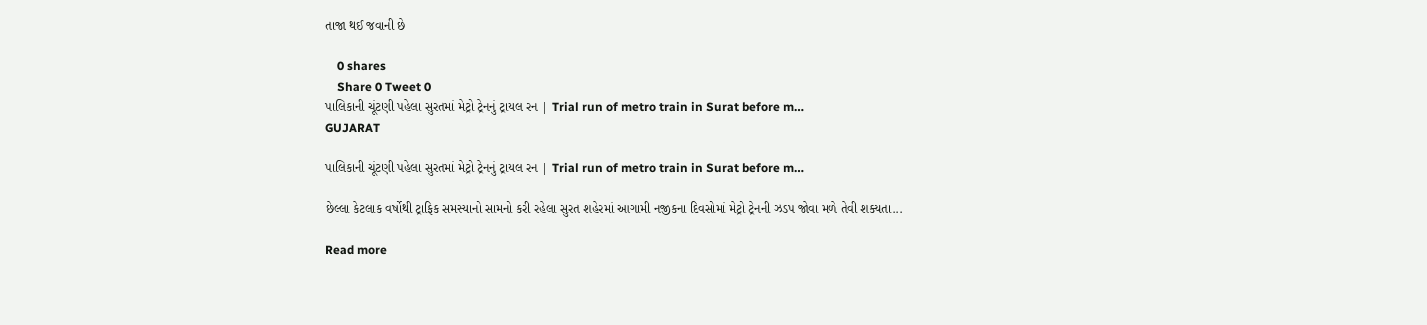તાજા થઈ જવાની છે

    0 shares
    Share 0 Tweet 0
પાલિકાની ચૂંટણી પહેલા સુરતમાં મેટ્રો ટ્રેનનું ટ્રાયલ રન | Trial run of metro train in Surat before m…
GUJARAT

પાલિકાની ચૂંટણી પહેલા સુરતમાં મેટ્રો ટ્રેનનું ટ્રાયલ રન | Trial run of metro train in Surat before m…

છેલ્લા કેટલાક વર્ષોથી ટ્રાફિક સમસ્યાનો સામનો કરી રહેલા સુરત શહેરમાં આગામી નજીકના દિવસોમાં મેટ્રો ટ્રેનની ઝડપ જોવા મળે તેવી શક્યતા...

Read more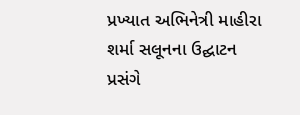પ્રખ્યાત અભિનેત્રી માહીરા શર્મા સલૂનના ઉદ્ઘાટન પ્રસંગે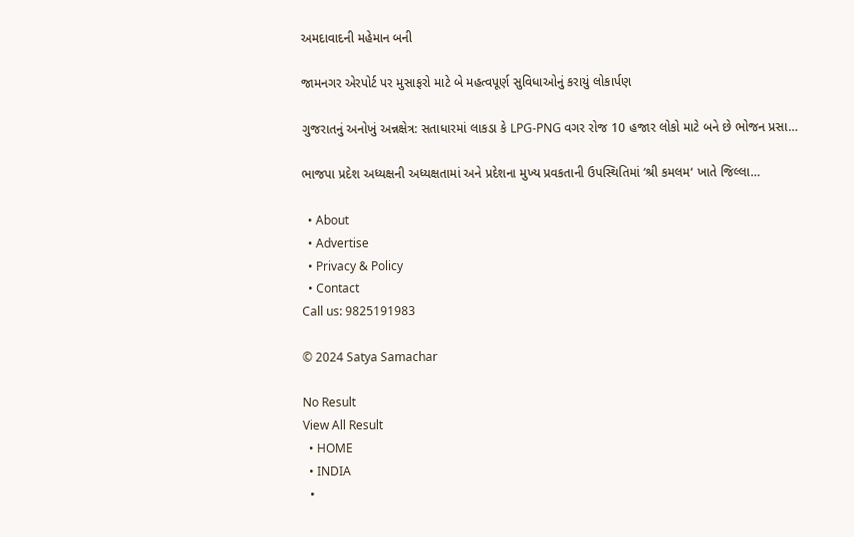અમદાવાદની મહેમાન બની

જામનગર એરપોર્ટ પર મુસાફરો માટે બે મહત્વપૂર્ણ સુવિધાઓનું કરાયું લોકાર્પણ

ગુજરાતનું અનોખું અન્નક્ષેત્ર: સતાધારમાં લાકડા કે LPG-PNG વગર રોજ 10 હજાર લોકો માટે બને છે ભોજન પ્રસા…

ભાજપા પ્રદેશ અધ્યક્ષની અધ્યક્ષતામાં અને પ્રદેશના મુખ્ય પ્રવકતાની ઉપસ્થિતિમાં ‘શ્રી કમલમ‘ ખાતે જિલ્લા…

  • About
  • Advertise
  • Privacy & Policy
  • Contact
Call us: 9825191983

© 2024 Satya Samachar

No Result
View All Result
  • HOME
  • INDIA
  •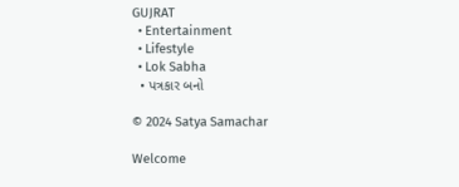GUJRAT
  • Entertainment
  • Lifestyle
  • Lok Sabha
  • પત્રકાર બનો

© 2024 Satya Samachar

Welcome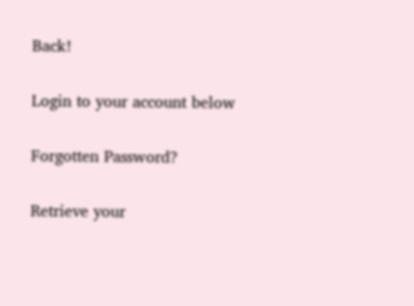Back!

Login to your account below

Forgotten Password?

Retrieve your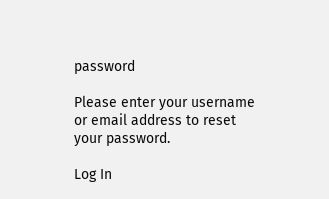password

Please enter your username or email address to reset your password.

Log In